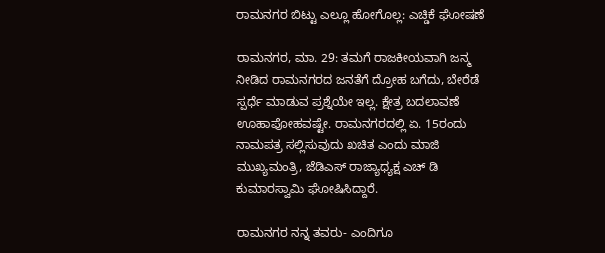ರಾಮನಗರ ಬಿಟ್ಟು ಎಲ್ಲೂ ಹೋಗೊಲ್ಲ: ಎಚ್ಡಿಕೆ ಘೋಷಣೆ

ರಾಮನಗರ, ಮಾ. 29: ತಮಗೆ ರಾಜಕೀಯವಾಗಿ ಜನ್ಮ ನೀಡಿದ ರಾಮನಗರದ ಜನತೆಗೆ ದ್ರೋಹ ಬಗೆದು, ಬೇರೆಡೆ ಸ್ಪರ್ಧೆ ಮಾಡುವ ಪ್ರಶ್ನೆಯೇ ಇಲ್ಲ. ಕ್ಷೇತ್ರ ಬದಲಾವಣೆ ಊಹಾಪೋಹವಷ್ಟೇ. ರಾಮನಗರದಲ್ಲಿ ಏ. 15ರಂದು ನಾಮಪತ್ರ ಸಲ್ಲಿಸುವುದು ಖಚಿತ ಎಂದು ಮಾಜಿ ಮುಖ್ಯಮಂತ್ರಿ, ಜೆಡಿಎಸ್ ರಾಜ್ಯಾಧ್ಯಕ್ಷ ಎಚ್ ಡಿ ಕುಮಾರಸ್ವಾಮಿ ಘೋಷಿಸಿದ್ದಾರೆ.

ರಾಮನಗರ ನನ್ನ ತವರು- ಎಂದಿಗೂ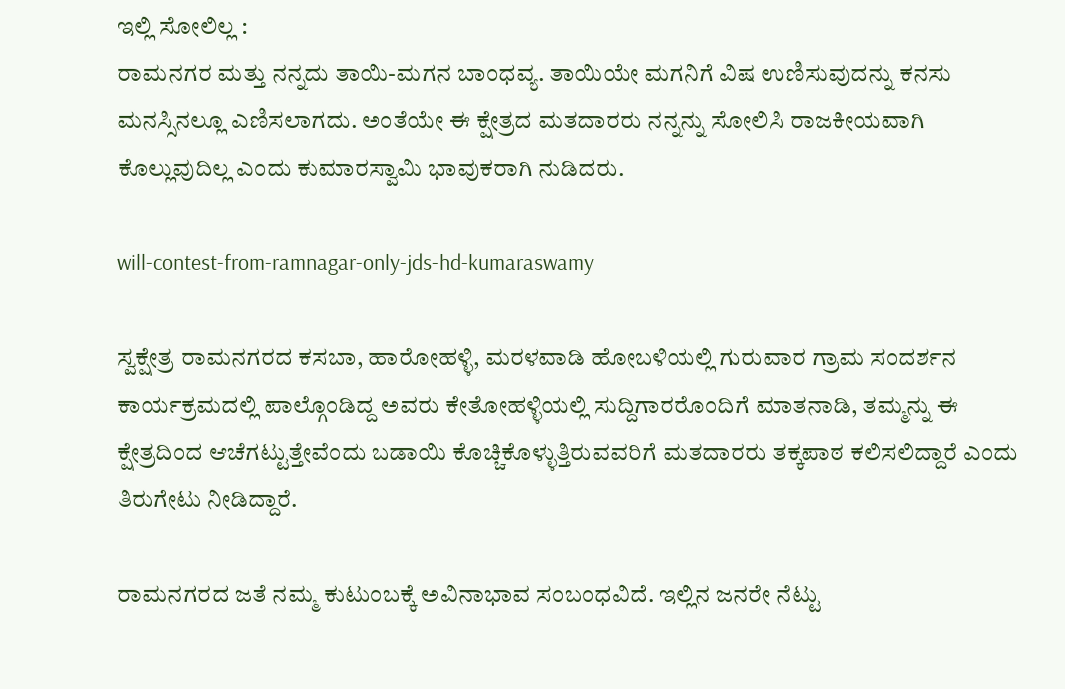ಇಲ್ಲಿ ಸೋಲಿಲ್ಲ :
ರಾಮನಗರ ಮತ್ತು ನನ್ನದು ತಾಯಿ-ಮಗನ ಬಾಂಧವ್ಯ. ತಾಯಿಯೇ ಮಗನಿಗೆ ವಿಷ ಉಣಿಸುವುದನ್ನು ಕನಸು ಮನಸ್ಸಿನಲ್ಲೂ ಎಣಿಸಲಾಗದು. ಅಂತೆಯೇ ಈ ಕ್ಷೇತ್ರದ ಮತದಾರರು ನನ್ನನ್ನು ಸೋಲಿಸಿ ರಾಜಕೀಯವಾಗಿ ಕೊಲ್ಲುವುದಿಲ್ಲ ಎಂದು ಕುಮಾರಸ್ವಾಮಿ ಭಾವುಕರಾಗಿ ನುಡಿದರು.

will-contest-from-ramnagar-only-jds-hd-kumaraswamy

ಸ್ವಕ್ಷೇತ್ರ ರಾಮನಗರದ ಕಸಬಾ, ಹಾರೋಹಳ್ಳಿ, ಮರಳವಾಡಿ ಹೋಬಳಿಯಲ್ಲಿ ಗುರುವಾರ ಗ್ರಾಮ ಸಂದರ್ಶನ ಕಾರ್ಯಕ್ರಮದಲ್ಲಿ ಪಾಲ್ಗೊಂಡಿದ್ದ ಅವರು ಕೇತೋಹಳ್ಳಿಯಲ್ಲಿ ಸುದ್ದಿಗಾರರೊಂದಿಗೆ ಮಾತನಾಡಿ, ತಮ್ಮನ್ನು ಈ ಕ್ಷೇತ್ರದಿಂದ ಆಚೆಗಟ್ಟುತ್ತೇವೆಂದು ಬಡಾಯಿ ಕೊಚ್ಚಿಕೊಳ್ಳುತ್ತಿರುವವರಿಗೆ ಮತದಾರರು ತಕ್ಕಪಾಠ ಕಲಿಸಲಿದ್ದಾರೆ ಎಂದು ತಿರುಗೇಟು ನೀಡಿದ್ದಾರೆ.

ರಾಮನಗರದ ಜತೆ ನಮ್ಮ ಕುಟುಂಬಕ್ಕೆ ಅವಿನಾಭಾವ ಸಂಬಂಧವಿದೆ. ಇಲ್ಲಿನ ಜನರೇ ನೆಟ್ಟು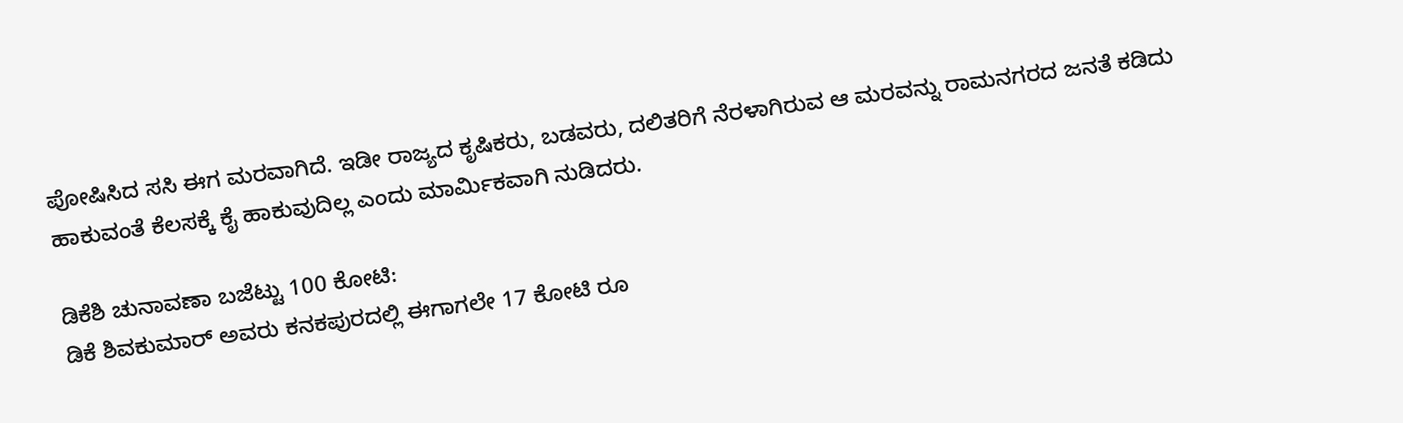ಪೋಷಿಸಿದ ಸಸಿ ಈಗ ಮರವಾಗಿದೆ. ಇಡೀ ರಾಜ್ಯದ ಕೃಷಿಕರು, ಬಡವರು, ದಲಿತರಿಗೆ ನೆರಳಾಗಿರುವ ಆ ಮರವನ್ನು ರಾಮನಗರದ ಜನತೆ ಕಡಿದು ಹಾಕುವಂತೆ ಕೆಲಸಕ್ಕೆ ಕೈ ಹಾಕುವುದಿಲ್ಲ ಎಂದು ಮಾರ್ಮಿಕವಾಗಿ ನುಡಿದರು.

ಡಿಕೆಶಿ ಚುನಾವಣಾ ಬಜೆಟ್ಟು 100 ಕೋಟಿ:
ಡಿಕೆ ಶಿವಕುಮಾರ್ ಅವರು ಕನಕಪುರದಲ್ಲಿ ಈಗಾಗಲೇ 17 ಕೋಟಿ ರೂ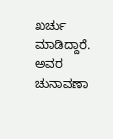ಖರ್ಚು ಮಾಡಿದ್ದಾರೆ. ಅವರ ಚುನಾವಣಾ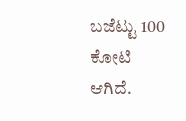ಬಜೆಟ್ಟು 100 ಕೋಟಿ ಆಗಿದೆ.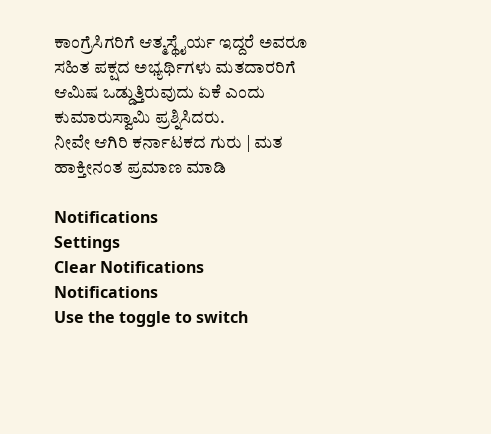ಕಾಂಗ್ರೆಸಿಗರಿಗೆ ಆತ್ಮಸ್ಥೈರ್ಯ ಇದ್ದರೆ ಅವರೂ ಸಹಿತ ಪಕ್ಷದ ಅಭ್ಯರ್ಥಿಗಳು ಮತದಾರರಿಗೆ ಆಮಿಷ ಒಡ್ಡುತ್ತಿರುವುದು ಏಕೆ ಎಂದು ಕುಮಾರುಸ್ವಾಮಿ ಪ್ರಶ್ನಿಸಿದರು.
ನೀವೇ ಆಗಿರಿ ಕರ್ನಾಟಕದ ಗುರು | ಮತ ಹಾಕ್ತೀನಂತ ಪ್ರಮಾಣ ಮಾಡಿ

Notifications
Settings
Clear Notifications
Notifications
Use the toggle to switch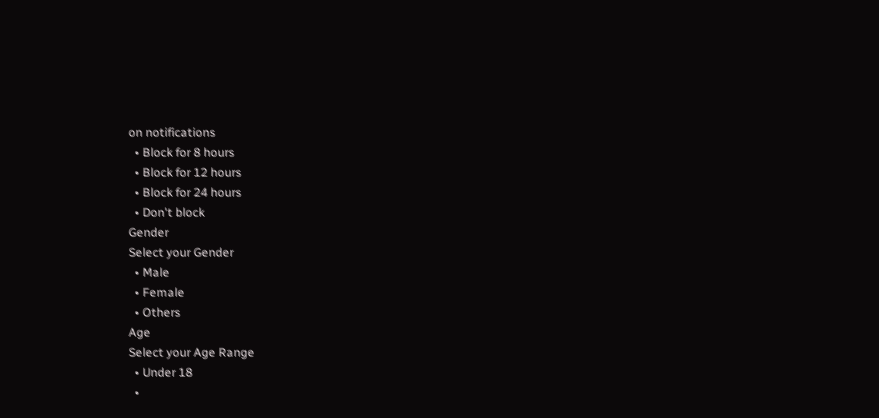on notifications
  • Block for 8 hours
  • Block for 12 hours
  • Block for 24 hours
  • Don't block
Gender
Select your Gender
  • Male
  • Female
  • Others
Age
Select your Age Range
  • Under 18
  •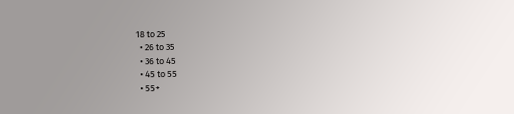18 to 25
  • 26 to 35
  • 36 to 45
  • 45 to 55
  • 55+